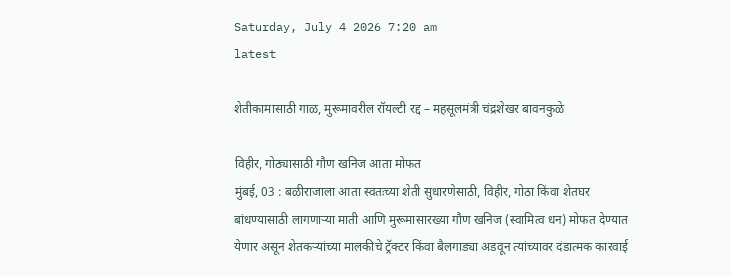Saturday, July 4 2026 7:20 am
latest

शेतीकामासाठी गाळ, मुरूमावरील रॉयल्टी रद्द – महसूलमंत्री चंद्रशेखर बावनकुळे

विहीर, गोठ्यासाठी गौण खनिज आता मोफत
मुंबई, 03 : बळीराजाला आता स्वतःच्या शेती सुधारणेसाठी, विहीर, गोठा किंवा शेतघर बांधण्यासाठी लागणाऱ्या माती आणि मुरूमासारख्या गौण खनिज (स्वामित्व धन) मोफत देण्यात येणार असून शेतकऱ्यांच्या मालकीचे ट्रॅक्टर किंवा बैलगाड्या अडवून त्यांच्यावर दंडात्मक कारवाई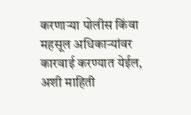करणाऱ्या पोलीस किंवा महसूल अधिकाऱ्यांवर कारवाई करण्यात येईल, अशी माहिती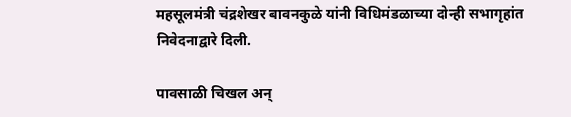महसूलमंत्री चंद्रशेखर बावनकुळे यांनी विधिमंडळाच्या दोन्ही सभागृहांत निवेदनाद्वारे दिली.

पावसाळी चिखल अन्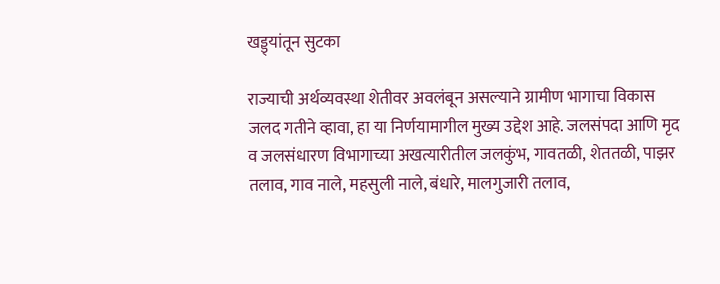खड्ड्यांतून सुटका

राज्याची अर्थव्यवस्था शेतीवर अवलंबून असल्याने ग्रामीण भागाचा विकास जलद गतीने व्हावा, हा या निर्णयामागील मुख्य उद्देश आहे. जलसंपदा आणि मृद व जलसंधारण विभागाच्या अखत्यारीतील जलकुंभ, गावतळी, शेततळी, पाझर तलाव, गाव नाले, महसुली नाले, बंधारे, मालगुजारी तलाव,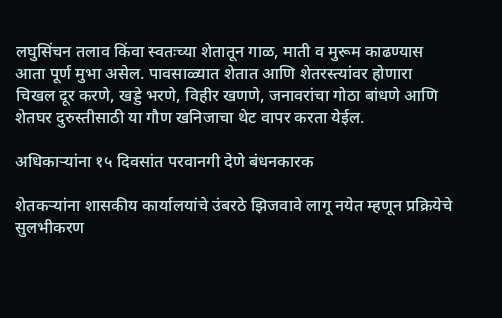लघुसिंचन तलाव किंवा स्वतःच्या शेतातून गाळ, माती व मुरूम काढण्यास आता पूर्ण मुभा असेल. पावसाळ्यात शेतात आणि शेतरस्त्यांवर होणारा चिखल दूर करणे, खड्डे भरणे, विहीर खणणे, जनावरांचा गोठा बांधणे आणि शेतघर दुरुस्तीसाठी या गौण खनिजाचा थेट वापर करता येईल.

अधिकाऱ्यांना १५ दिवसांत परवानगी देणे बंधनकारक

शेतकऱ्यांना शासकीय कार्यालयांचे उंबरठे झिजवावे लागू नयेत म्हणून प्रक्रियेचे सुलभीकरण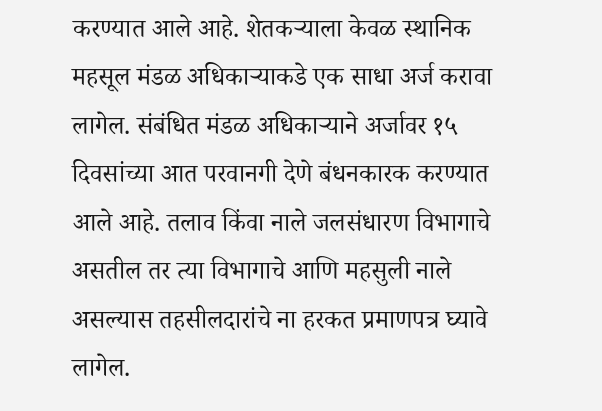करण्यात आले आहे. शेतकऱ्याला केवळ स्थानिक महसूल मंडळ अधिकाऱ्याकडे एक साधा अर्ज करावा लागेल. संबंधित मंडळ अधिकाऱ्याने अर्जावर १५ दिवसांच्या आत परवानगी देणे बंधनकारक करण्यात आले आहे. तलाव किंवा नाले जलसंधारण विभागाचे असतील तर त्या विभागाचे आणि महसुली नाले असल्यास तहसीलदारांचे ना हरकत प्रमाणपत्र घ्यावे लागेल.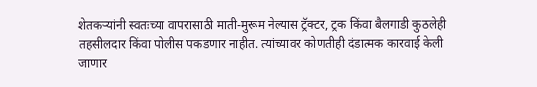शेतकऱ्यांनी स्वतःच्या वापरासाठी माती-मुरूम नेल्यास ट्रॅक्टर, ट्रक किंवा बैलगाडी कुठलेही तहसीलदार किंवा पोलीस पकडणार नाहीत. त्यांच्यावर कोणतीही दंडात्मक कारवाई केली जाणार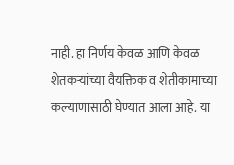नाही. हा निर्णय केवळ आणि केवळ शेतकऱ्यांच्या वैयक्तिक व शेतीकामाच्या कल्याणासाठी घेण्यात आला आहे. या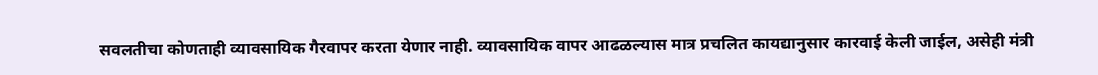सवलतीचा कोणताही व्यावसायिक गैरवापर करता येणार नाही. व्यावसायिक वापर आढळल्यास मात्र प्रचलित कायद्यानुसार कारवाई केली जाईल, असेही मंत्री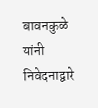बावनकुळे यांनी निवेदनाद्वारे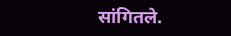सांगितले.